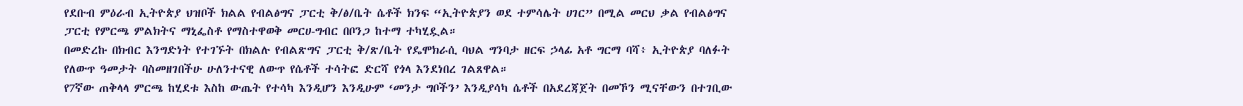የደቡብ ምዕራብ ኢትዮጵያ ህዝቦች ክልል የብልፅግና ፓርቲ ቅ/ፅ/ቤት ሴቶች ክንፍ “ኢትዮጵያን ወደ ተምሳሌት ሀገር” በሚል መርህ ቃል የብልፅግና ፓርቲ የምርጫ ምልክትና ማኒፌስቶ የማስተዋወቅ መርሀ-ግብር በቦንጋ ከተማ ተካሂዷል።
በመድረኩ በክብር እንግድነት የተገኙት በክልሉ የብልጽግና ፓርቲ ቅ/ጽ/ቤት የዴሞክራሲ ባህል ግንባታ ዘርፍ ኃላፊ አቶ ግርማ ባሻ፥ ኢትዮጵያ ባለፉት የለውጥ ዓመታት ባስመዘገበችሁ ሁለንተናዊ ለውጥ የሴቶች ተሳትፎ ድርሻ የጎላ እንደነበረ ገልጸዋል።
የ7ኛው ጠቅላላ ምርጫ ከሂደቱ እስከ ውጤት የተሳካ እንዲሆን እንዲሁም ‘መንታ ግቦችን’ እንዲያሳካ ሴቶች በአደረጃጀት በመኾን ሚናቸውን በተገቢው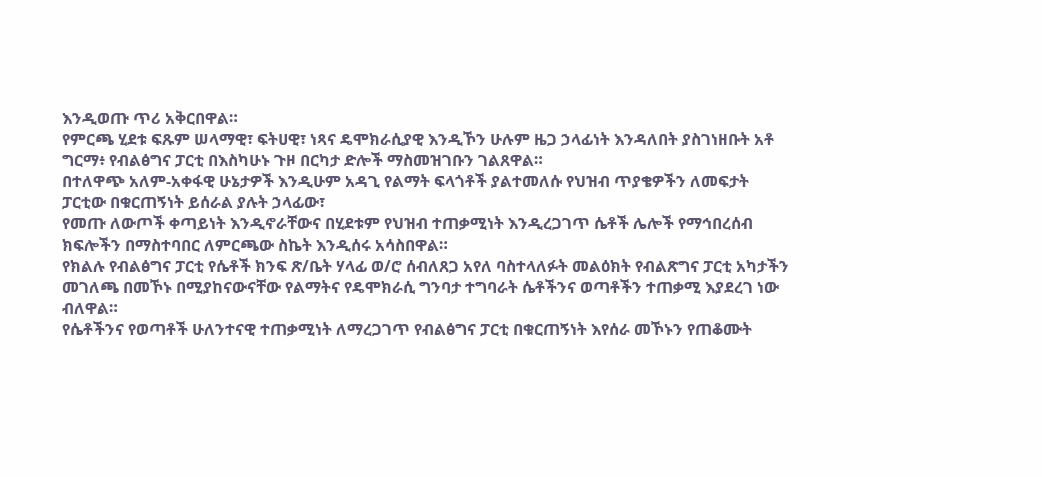እንዲወጡ ጥሪ አቅርበዋል።
የምርጫ ሂደቱ ፍጹም ሠላማዊ፣ ፍትሀዊ፣ ነጻና ዴሞክራሲያዊ እንዲኾን ሁሉም ዜጋ ኃላፊነት እንዳለበት ያስገነዘቡት አቶ ግርማ፥ የብልፅግና ፓርቲ በእስካሁኑ ጉዞ በርካታ ድሎች ማስመዝገቡን ገልጸዋል።
በተለዋጭ አለም-አቀፋዊ ሁኔታዎች እንዲሁም አዳጊ የልማት ፍላጎቶች ያልተመለሱ የህዝብ ጥያቄዎችን ለመፍታት ፓርቲው በቁርጠኝነት ይሰራል ያሉት ኃላፊው፣
የመጡ ለውጦች ቀጣይነት እንዲኖራቸውና በሂደቱም የህዝብ ተጠቃሚነት እንዲረጋገጥ ሴቶች ሌሎች የማኅበረሰብ ክፍሎችን በማስተባበር ለምርጫው ስኬት እንዲሰሩ አሳስበዋል።
የክልሉ የብልፅግና ፓርቲ የሴቶች ክንፍ ጽ/ቤት ሃላፊ ወ/ሮ ሰብለጸጋ አየለ ባስተላለፉት መልዕክት የብልጽግና ፓርቲ አካታችን መገለጫ በመኾኑ በሚያከናውናቸው የልማትና የዴሞክራሲ ግንባታ ተግባራት ሴቶችንና ወጣቶችን ተጠቃሚ እያደረገ ነው ብለዋል።
የሴቶችንና የወጣቶች ሁለንተናዊ ተጠቃሚነት ለማረጋገጥ የብልፅግና ፓርቲ በቁርጠኝነት እየሰራ መኾኑን የጠቆሙት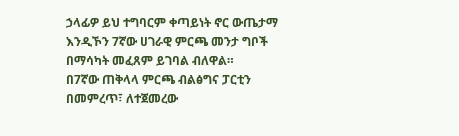ኃላፊዎ ይህ ተግባርም ቀጣይነት ኖር ውጤታማ እንዲኾን 7ኛው ሀገራዊ ምርጫ መንታ ግቦች በማሳካት መፈጸም ይገባል ብለዋል።
በ7ኛው ጠቅላላ ምርጫ ብልፅግና ፓርቲን በመምረጥ፣ ለተጀመረው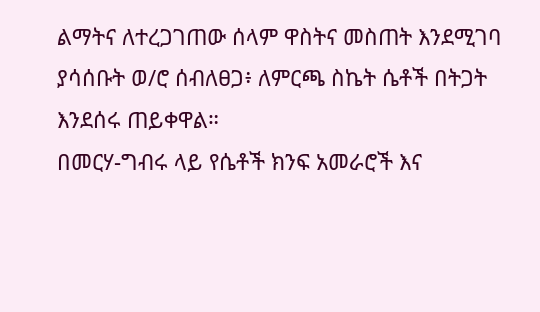ልማትና ለተረጋገጠው ሰላም ዋስትና መስጠት እንደሚገባ ያሳሰቡት ወ/ሮ ሰብለፀጋ፥ ለምርጫ ስኬት ሴቶች በትጋት እንደሰሩ ጠይቀዋል።
በመርሃ-ግብሩ ላይ የሴቶች ክንፍ አመራሮች እና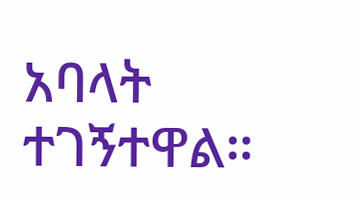አባላት ተገኝተዋል።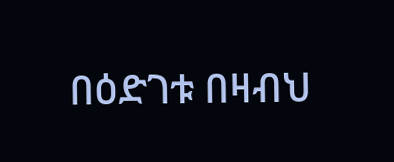በዕድገቱ በዛብህ